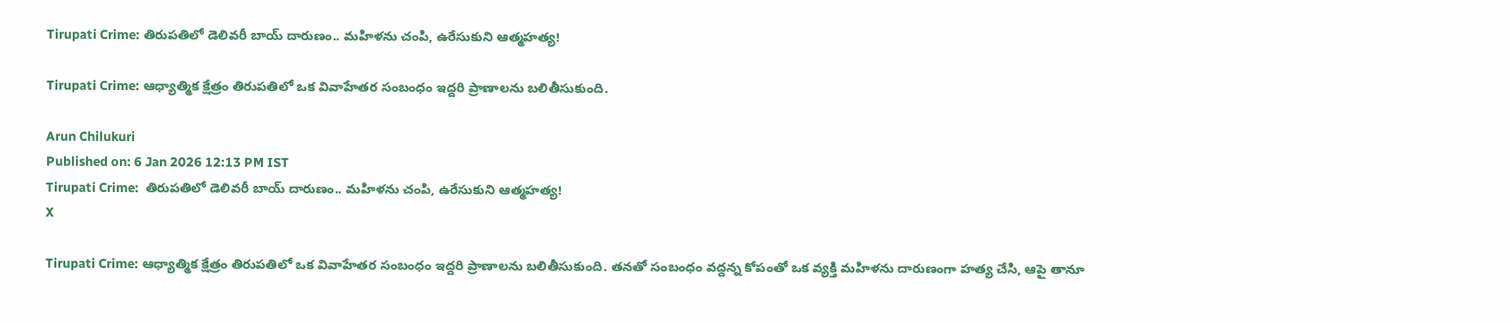Tirupati Crime: తిరుపతిలో డెలివరీ బాయ్ దారుణం.. మహిళను చంపి, ఉరేసుకుని ఆత్మహత్య!

Tirupati Crime: ఆధ్యాత్మిక క్షేత్రం తిరుపతిలో ఒక వివాహేతర సంబంధం ఇద్దరి ప్రాణాలను బలితీసుకుంది.

Arun Chilukuri
Published on: 6 Jan 2026 12:13 PM IST
Tirupati Crime:  తిరుపతిలో డెలివరీ బాయ్ దారుణం.. మహిళను చంపి, ఉరేసుకుని ఆత్మహత్య!
X

Tirupati Crime: ఆధ్యాత్మిక క్షేత్రం తిరుపతిలో ఒక వివాహేతర సంబంధం ఇద్దరి ప్రాణాలను బలితీసుకుంది. తనతో సంబంధం వద్దన్న కోపంతో ఒక వ్యక్తి మహిళను దారుణంగా హత్య చేసి, ఆపై తానూ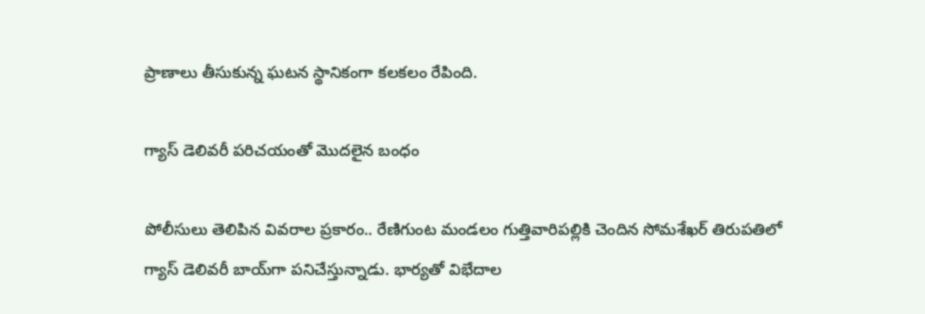ప్రాణాలు తీసుకున్న ఘటన స్థానికంగా కలకలం రేపింది.

గ్యాస్ డెలివరీ పరిచయంతో మొదలైన బంధం

పోలీసులు తెలిపిన వివరాల ప్రకారం.. రేణిగుంట మండలం గుత్తివారిపల్లికి చెందిన సోమశేఖర్‌ తిరుపతిలో గ్యాస్‌ డెలివరీ బాయ్‌గా పనిచేస్తున్నాడు. భార్యతో విభేదాల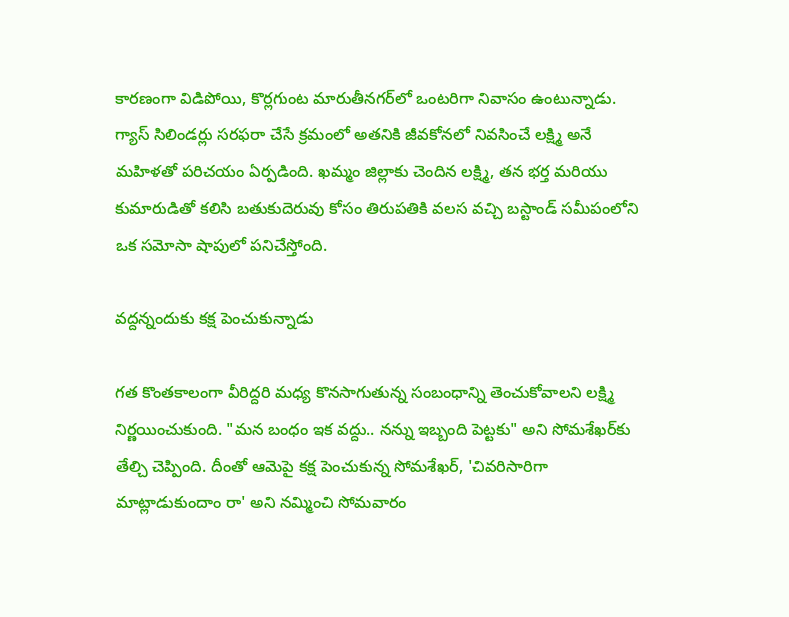కారణంగా విడిపోయి, కొర్లగుంట మారుతీనగర్‌లో ఒంటరిగా నివాసం ఉంటున్నాడు. గ్యాస్ సిలిండర్లు సరఫరా చేసే క్రమంలో అతనికి జీవకోనలో నివసించే లక్ష్మి అనే మహిళతో పరిచయం ఏర్పడింది. ఖమ్మం జిల్లాకు చెందిన లక్ష్మి, తన భర్త మరియు కుమారుడితో కలిసి బతుకుదెరువు కోసం తిరుపతికి వలస వచ్చి బస్టాండ్ సమీపంలోని ఒక సమోసా షాపులో పనిచేస్తోంది.

వద్దన్నందుకు కక్ష పెంచుకున్నాడు

గత కొంతకాలంగా వీరిద్దరి మధ్య కొనసాగుతున్న సంబంధాన్ని తెంచుకోవాలని లక్ష్మి నిర్ణయించుకుంది. "మన బంధం ఇక వద్దు.. నన్ను ఇబ్బంది పెట్టకు" అని సోమశేఖర్‌కు తేల్చి చెప్పింది. దీంతో ఆమెపై కక్ష పెంచుకున్న సోమశేఖర్, 'చివరిసారిగా మాట్లాడుకుందాం రా' అని నమ్మించి సోమవారం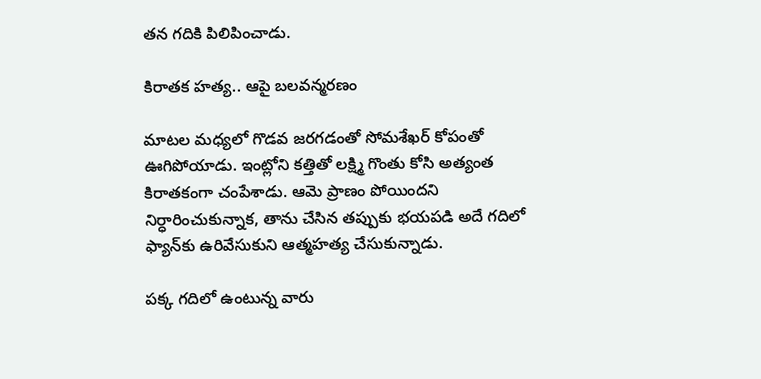తన గదికి పిలిపించాడు.

కిరాతక హత్య.. ఆపై బలవన్మరణం

మాటల మధ్యలో గొడవ జరగడంతో సోమశేఖర్ కోపంతో ఊగిపోయాడు. ఇంట్లోని కత్తితో లక్ష్మి గొంతు కోసి అత్యంత కిరాతకంగా చంపేశాడు. ఆమె ప్రాణం పోయిందని నిర్ధారించుకున్నాక, తాను చేసిన తప్పుకు భయపడి అదే గదిలో ఫ్యాన్‌కు ఉరివేసుకుని ఆత్మహత్య చేసుకున్నాడు.

పక్క గదిలో ఉంటున్న వారు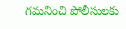గమనించి పోలీసులకు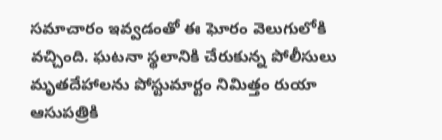సమాచారం ఇవ్వడంతో ఈ ఘోరం వెలుగులోకి వచ్చింది. ఘటనా స్థలానికి చేరుకున్న పోలీసులు మృతదేహాలను పోస్టుమార్టం నిమిత్తం రుయా ఆసుపత్రికి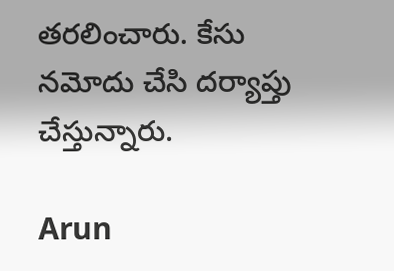తరలించారు. కేసు నమోదు చేసి దర్యాప్తు చేస్తున్నారు.

Arun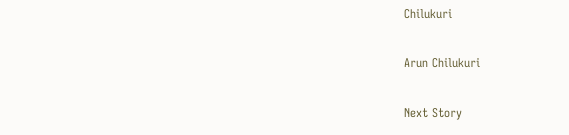Chilukuri

Arun Chilukuri

Next Story